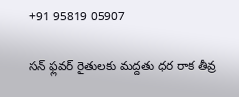+91 95819 05907

సన్ ఫ్లవర్ రైతులకు మద్దతు ధర రాక తీవ్ర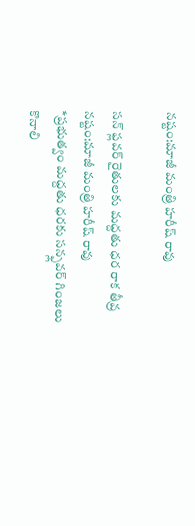నష్టం:మాజీ మంత్రి హరీష్ రావు

సన్ ఫ్లవర్ రైతులకు మద్దతు ధర రాక తీవ్ర నష్టం:మాజీ మంత్రి హరీష్ రావు
*ప్రభుత్వం మద్దతు ధరకు సన్ఫ్లవర్ గింజలు కొనాలి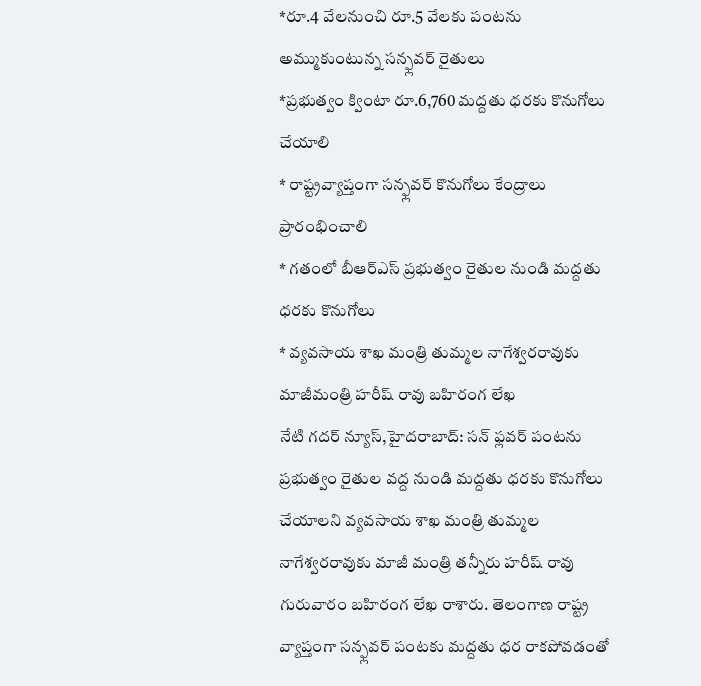*రూ.4 వేలనుంచి రూ.5 వేలకు పంటను అమ్ముకుంటున్న సన్ఫ్లవర్ రైతులు
*ప్రభుత్వం క్వింటా రూ.6,760 మద్దతు ధరకు కొనుగోలు చేయాలి
* రాష్ట్రవ్యాప్తంగా సన్ఫ్లవర్ కొనుగోలు కేంద్రాలు ప్రారంభించాలి
* గతంలో బీఆర్ఎస్ ప్రభుత్వం రైతుల నుండి మద్దతు ధరకు కొనుగోలు
* వ్యవసాయ శాఖ మంత్రి తుమ్మల నాగేశ్వరరావుకు మాజీమంత్రి హరీష్ రావు బహిరంగ లేఖ
నేటి గదర్ న్యూస్,హైదరాబాద్: సన్ ఫ్లవర్ పంటను ప్రభుత్వం రైతుల వద్ద నుండి మద్దతు ధరకు కొనుగోలు చేయాలని వ్యవసాయ శాఖ మంత్రి తుమ్మల నాగేశ్వరరావుకు మాజీ మంత్రి తన్నీరు హరీష్ రావు గురువారం బహిరంగ లేఖ రాశారు. తెలంగాణ రాష్ట్ర వ్యాప్తంగా సన్ఫ్లవర్ పంటకు మద్దతు ధర రాకపోవడంతో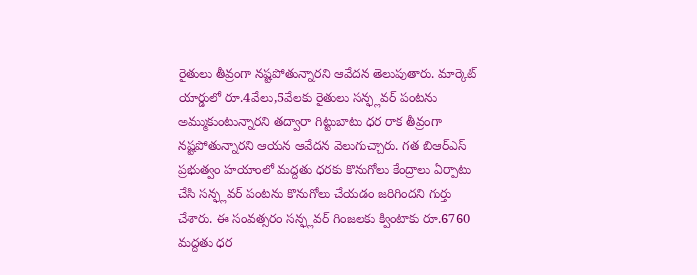రైతులు తీవ్రంగా నష్టపోతున్నారని ఆవేదన తెలుపుతారు. మార్కెట్ యార్డులో రూ.4వేలు,5వేలకు రైతులు సన్ఫ్లవర్ పంటను అమ్ముకుంటున్నారని తద్వారా గిట్టుబాటు ధర రాక తీవ్రంగా నష్టపోతున్నారని ఆయన ఆవేదన వెలుగుచ్చారు. గత బిఆర్ఎస్ ప్రభుత్వం హయాంలో మద్దతు ధరకు కొనుగోలు కేంద్రాలు ఏర్పాటు చేసి సన్ఫ్లవర్ పంటను కొనుగోలు చేయడం జరిగిందని గుర్తు చేశారు. ఈ సంవత్సరం సన్ఫ్లవర్ గింజలకు క్వింటాకు రూ.6760 మద్దతు ధర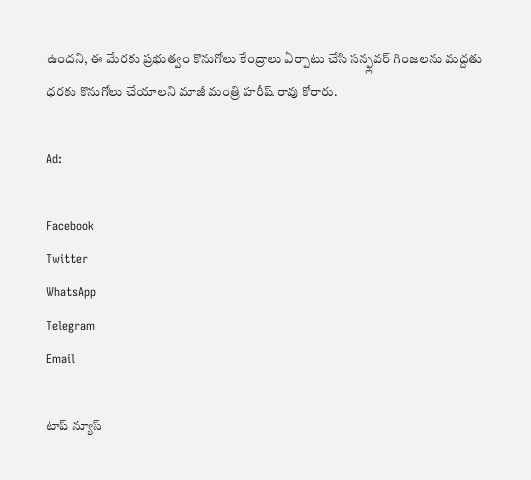ఉందని, ఈ మేరకు ప్రభుత్వం కొనుగోలు కేంద్రాలు ఏర్పాటు చేసి సన్ఫ్లవర్ గింజలను మద్దతు ధరకు కొనుగోలు చేయాలని మాజీ మంత్రి హరీష్ రావు కోరారు.

Ad:

Facebook
Twitter
WhatsApp
Telegram
Email

టాప్ న్యూస్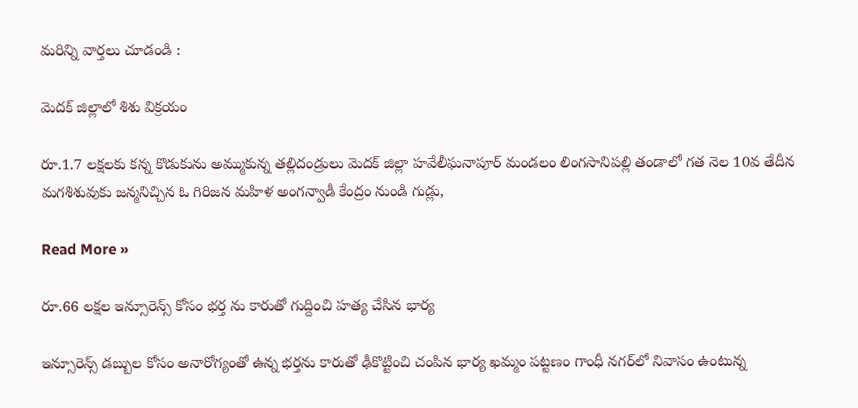మరిన్ని వార్తలు చూడండి :

మెదక్ జిల్లాలో శిశు విక్రయం

రూ.1.7 లక్షలకు కన్న కొడుకును అమ్ముకున్న తల్లిదండ్రులు మెదక్ జిల్లా హవేలీఘనాపూర్ మండలం లింగసానిపల్లి తండాలో గత నెల 10వ తేదీన మగశిశువుకు జన్మనిచ్చిన ఓ గిరిజన మహిళ అంగన్వాడీ కేంద్రం నుండి గుడ్లు,

Read More »

రూ.66 లక్షల ఇన్సూరెన్స్ కోసం భర్త ను కారుతో గుద్దించి హత్య చేసిన భార్య

ఇన్సూరెన్స్ డబ్బుల కోసం అనారోగ్యంతో ఉన్న భర్తను కారుతో ఢీకొట్టించి చంపిన భార్య ఖమ్మం పట్టణం గాంధీ నగర్‌లో నివాసం ఉంటున్న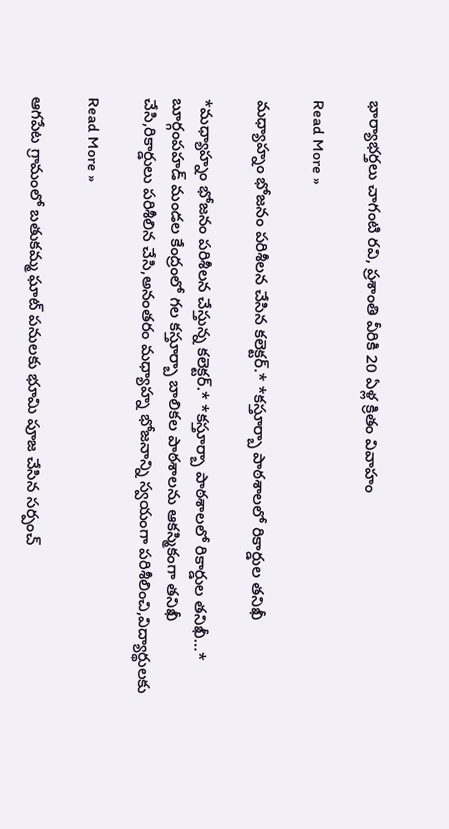భార్యాభర్తలు చాగంటి రవి, ప్రశాంతి వీరికి 20 ఏళ్ల క్రితం వివాహం

Read More »

మధ్యాహ్నం భోజనం పరిశీలన చేసిన కలెక్టర్.* *కస్తూర్బా పాఠశాలలో రికార్డుల తనిఖీ

*మధ్యాహ్నం భోజనం పరిశీలన చేస్తున్న కలెక్టర్.* *కస్తూర్బా పాఠశాలలో రికార్డుల తనిఖీ…* బూర్గంపహడ్ మండల కేంద్రంలో గల కస్తూర్బా బాలికల పాఠశాలను ఆకస్మికంగా తనిఖీ చేసి,రికార్డులు పరిశీలిన చేసి,అనంతరం మధ్యాహ్న భోజనాన్ని స్వయంగా పరిశీలించి,విద్యార్థులకు

Read More »

ఆగపేట గ్రామంలో బతుకమ్మ ఘాట్ పనులకు భూమి పూజ చేసిన సర్పంచ్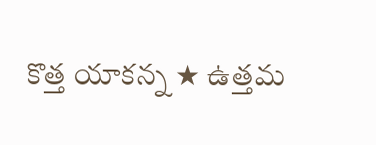కొత్త యాకన్న ★ ఉత్తమ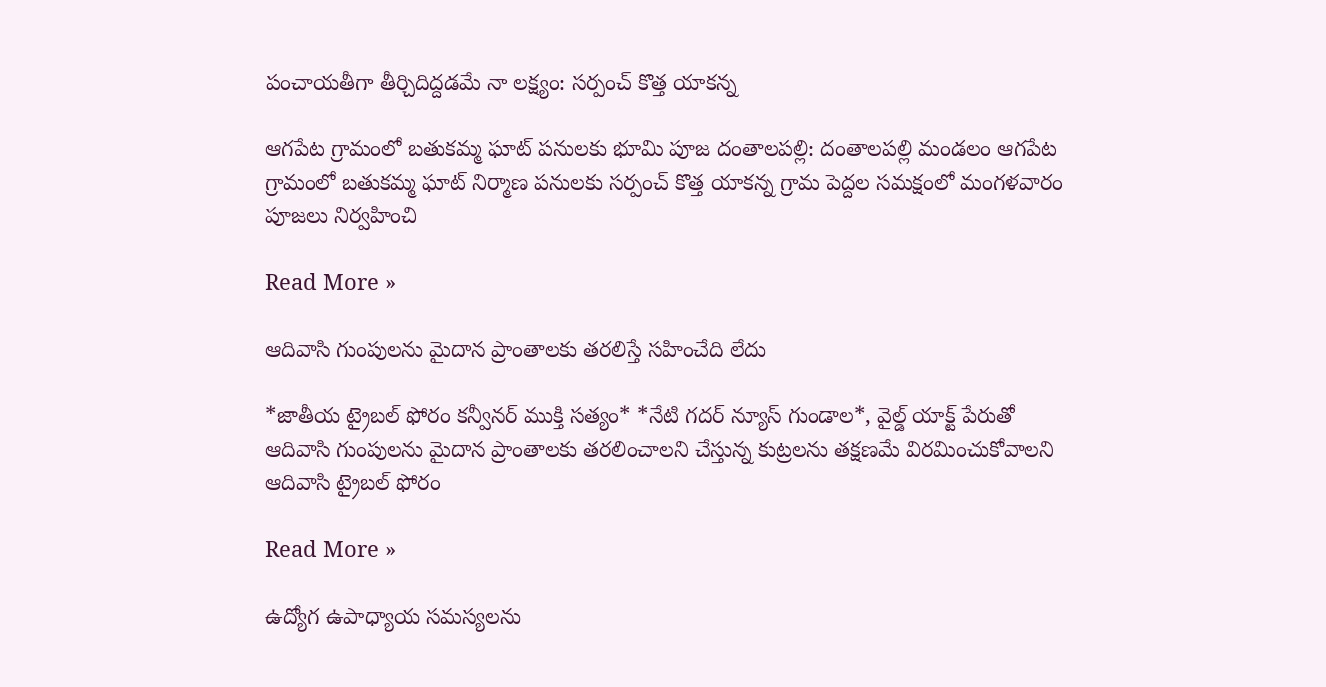పంచాయతీగా తీర్చిదిద్దడమే నా లక్ష్యం: సర్పంచ్ కొత్త యాకన్న

ఆగపేట గ్రామంలో బతుకమ్మ ఘాట్ పనులకు భూమి పూజ దంతాలపల్లి: దంతాలపల్లి మండలం ఆగపేట గ్రామంలో బతుకమ్మ ఘాట్ నిర్మాణ పనులకు సర్పంచ్ కొత్త యాకన్న గ్రామ పెద్దల సమక్షంలో మంగళవారం పూజలు నిర్వహించి

Read More »

ఆదివాసి గుంపులను మైదాన ప్రాంతాలకు తరలిస్తే సహించేది లేదు

*జాతీయ ట్రైబల్ ఫోరం కన్వీనర్ ముక్తి సత్యం* *నేటి గదర్ న్యూస్ గుండాల*, వైల్డ్ యాక్ట్ పేరుతో ఆదివాసి గుంపులను మైదాన ప్రాంతాలకు తరలించాలని చేస్తున్న కుట్రలను తక్షణమే విరమించుకోవాలని ఆదివాసి ట్రైబల్ ఫోరం

Read More »

ఉద్యోగ ఉపాధ్యాయ సమస్యలను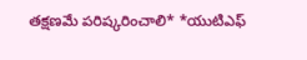తక్షణమే పరిష్కరించాలి* *యుటిఎఫ్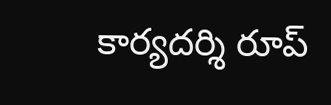కార్యదర్శి రూప్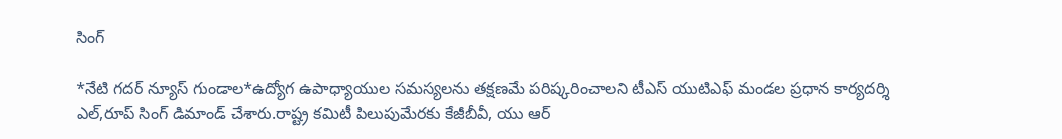సింగ్

*నేటి గదర్ న్యూస్ గుండాల*ఉద్యోగ ఉపాధ్యాయుల సమస్యలను తక్షణమే పరిష్కరించాలని టీఎస్ యుటిఎఫ్ మండల ప్రధాన కార్యదర్శి ఎల్,రూప్ సింగ్ డిమాండ్ చేశారు.రాష్ట్ర కమిటీ పిలుపుమేరకు కేజీబీవీ, యు ఆర్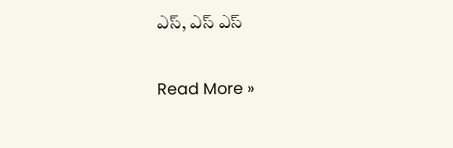ఎస్, ఎస్ ఎస్

Read More »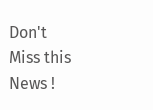Don't Miss this News !